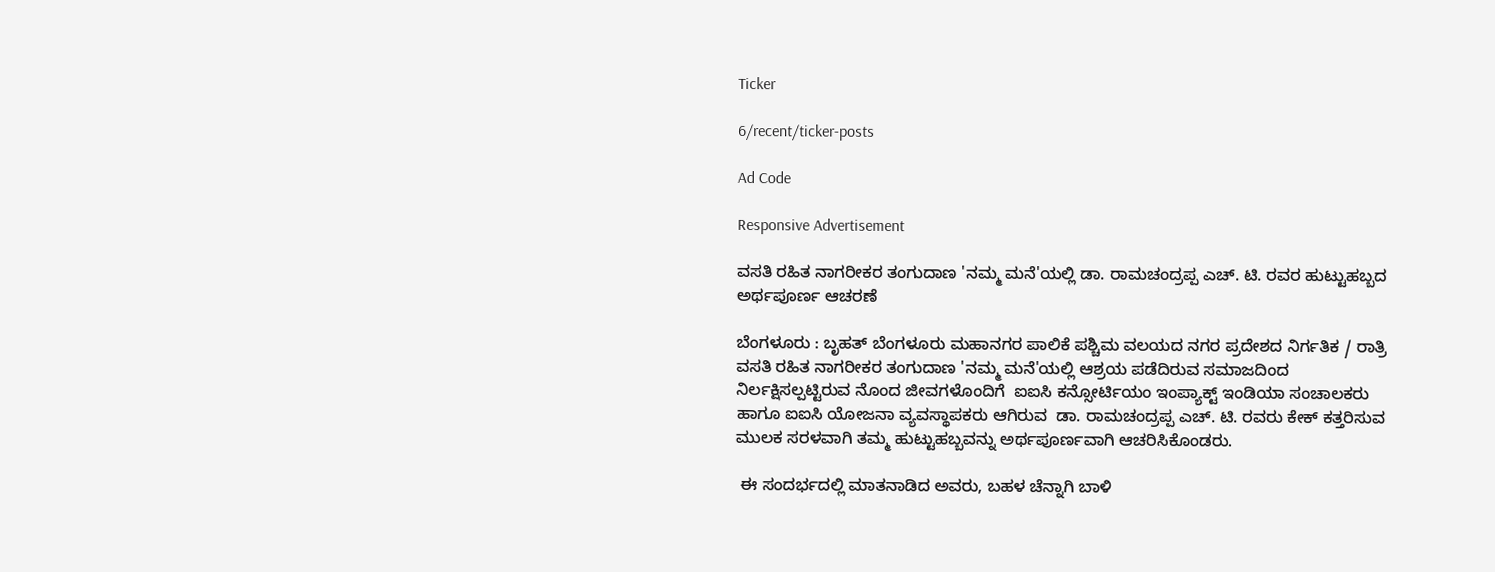Ticker

6/recent/ticker-posts

Ad Code

Responsive Advertisement

ವಸತಿ ರಹಿತ ನಾಗರೀಕರ ತಂಗುದಾಣ 'ನಮ್ಮ ಮನೆ'ಯಲ್ಲಿ ಡಾ. ರಾಮಚಂದ್ರಪ್ಪ ಎಚ್. ಟಿ. ರವರ ಹುಟ್ಟುಹಬ್ಬದ ಅರ್ಥಪೂರ್ಣ ಆಚರಣೆ

ಬೆಂಗಳೂರು : ಬೃಹತ್ ಬೆಂಗಳೂರು ಮಹಾನಗರ ಪಾಲಿಕೆ ಪಶ್ಚಿಮ ವಲಯದ ನಗರ ಪ್ರದೇಶದ ನಿರ್ಗತಿಕ / ರಾತ್ರಿ ವಸತಿ ರಹಿತ ನಾಗರೀಕರ ತಂಗುದಾಣ 'ನಮ್ಮ ಮನೆ'ಯಲ್ಲಿ ಆಶ್ರಯ ಪಡೆದಿರುವ ಸಮಾಜದಿಂದ ನಿರ್ಲಕ್ಷಿಸಲ್ಪಟ್ಟಿರುವ ನೊಂದ ಜೀವಗಳೊಂದಿಗೆ  ಐಐಸಿ ಕನ್ಸೋರ್ಟಿಯಂ ಇಂಪ್ಯಾಕ್ಟ್ ಇಂಡಿಯಾ ಸಂಚಾಲಕರು ಹಾಗೂ ಐಐಸಿ ಯೋಜನಾ ವ್ಯವಸ್ಥಾಪಕರು ಆಗಿರುವ  ಡಾ. ರಾಮಚಂದ್ರಪ್ಪ ಎಚ್. ಟಿ. ರವರು ಕೇಕ್ ಕತ್ತರಿಸುವ ಮುಲಕ ಸರಳವಾಗಿ ತಮ್ಮ ಹುಟ್ಟುಹಬ್ಬವನ್ನು ಅರ್ಥಪೂರ್ಣವಾಗಿ ಆಚರಿಸಿಕೊಂಡರು.

 ಈ ಸಂದರ್ಭದಲ್ಲಿ ಮಾತನಾಡಿದ ಅವರು, ಬಹಳ ಚೆನ್ನಾಗಿ ಬಾಳಿ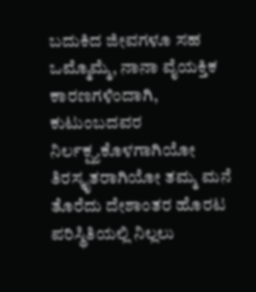ಬದುಕಿದ ಜೀವಗಳೂ ಸಹ ಒಮ್ಮೊಮ್ಮೆ, ನಾನಾ ವೈಯಕ್ತಿಕ ಕಾರಣಗಳಿಂದಾಗಿ, ಕುಟುಂಬದವರ  ನಿರ್ಲಕ್ಷ್ಯಕೊಳಗಾಗಿಯೋ ತಿರಸ್ಕೃತರಾಗಿಯೋ ತಮ್ಮ ಮನೆ ತೊರೆದು ದೇಶಾಂತರ ಹೊರಟ ಪರಿಸ್ಥಿತಿಯಲ್ಲಿ ನಿಲ್ಲಲು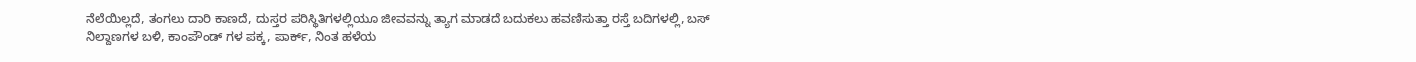ನೆಲೆಯಿಲ್ಲದೆ, ತಂಗಲು ದಾರಿ ಕಾಣದೆ, ದುಸ್ತರ ಪರಿಸ್ಥಿತಿಗಳಲ್ಲಿಯೂ ಜೀವವನ್ನು ತ್ಯಾಗ ಮಾಡದೆ ಬದುಕಲು ಹವಣಿಸುತ್ತಾ ರಸ್ತೆ ಬದಿಗಳಲ್ಲಿ, ಬಸ್ ನಿಲ್ದಾಣಗಳ ಬಳಿ, ಕಾಂಪೌಂಡ್ ಗಳ ಪಕ್ಕ, ಪಾರ್ಕ್, ನಿಂತ ಹಳೆಯ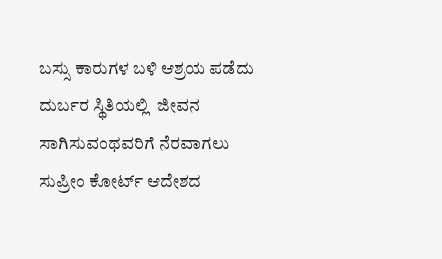ಬಸ್ಸು ಕಾರುಗಳ ಬಳಿ ಆಶ್ರಯ ಪಡೆದು ದುರ್ಬರ ಸ್ಥಿತಿಯಲ್ಲಿ  ಜೀವನ ಸಾಗಿಸುವಂಥವರಿಗೆ ನೆರವಾಗಲು ಸುಪ್ರೀಂ ಕೋರ್ಟ್ ಆದೇಶದ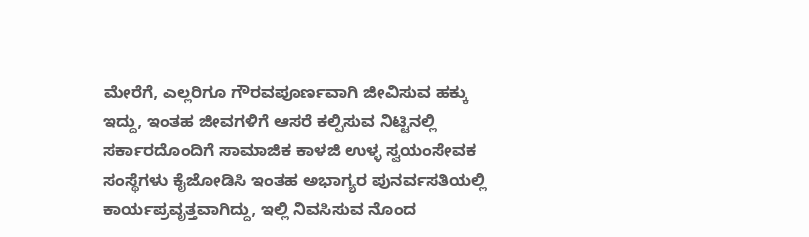ಮೇರೆಗೆ, ಎಲ್ಲರಿಗೂ ಗೌರವಪೂರ್ಣವಾಗಿ ಜೀವಿಸುವ ಹಕ್ಕು ಇದ್ದು, ಇಂತಹ ಜೀವಗಳಿಗೆ ಆಸರೆ ಕಲ್ಪಿಸುವ ನಿಟ್ಟಿನಲ್ಲಿ ಸರ್ಕಾರದೊಂದಿಗೆ ಸಾಮಾಜಿಕ ಕಾಳಜಿ ಉಳ್ಳ ಸ್ವಯಂಸೇವಕ ಸಂಸ್ಥೆಗಳು ಕೈಜೋಡಿಸಿ ಇಂತಹ ಅಭಾಗ್ಯರ ಪುನರ್ವಸತಿಯಲ್ಲಿ ಕಾರ್ಯಪ್ರವೃತ್ತವಾಗಿದ್ದು, ಇಲ್ಲಿ ನಿವಸಿಸುವ ನೊಂದ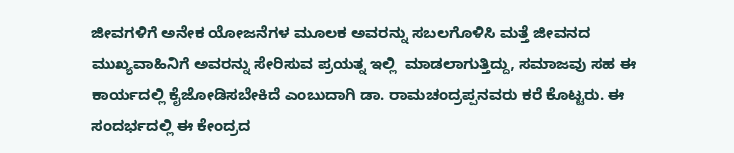ಜೀವಗಳಿಗೆ ಅನೇಕ ಯೋಜನೆಗಳ ಮೂಲಕ ಅವರನ್ನು ಸಬಲಗೊಳಿಸಿ ಮತ್ತೆ ಜೀವನದ ಮುಖ್ಯವಾಹಿನಿಗೆ ಅವರನ್ನು ಸೇರಿಸುವ ಪ್ರಯತ್ನ ಇಲ್ಲಿ  ಮಾಡಲಾಗುತ್ತಿದ್ದು, ಸಮಾಜವು ಸಹ ಈ ಕಾರ್ಯದಲ್ಲಿ ಕೈಜೋಡಿಸಬೇಕಿದೆ ಎಂಬುದಾಗಿ ಡಾ. ರಾಮಚಂದ್ರಪ್ಪನವರು ಕರೆ ಕೊಟ್ಟರು. ಈ ಸಂದರ್ಭದಲ್ಲಿ ಈ ಕೇಂದ್ರದ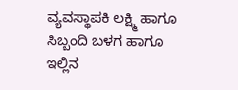ವ್ಯವಸ್ಥಾಪಕಿ ಲಕ್ಷ್ಮಿ ಹಾಗೂ ಸಿಬ್ಬಂದಿ ಬಳಗ ಹಾಗೂ  ಇಲ್ಲಿನ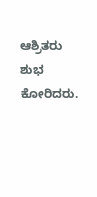ಆಶ್ರಿತರು ಶುಭ ಕೋರಿದರು.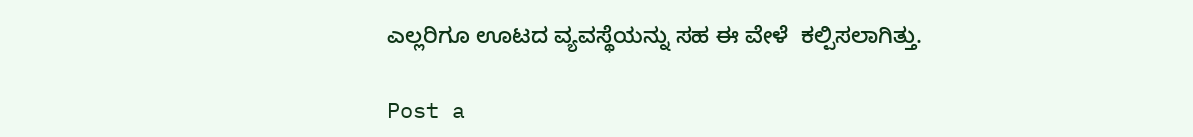ಎಲ್ಲರಿಗೂ ಊಟದ ವ್ಯವಸ್ಥೆಯನ್ನು ಸಹ ಈ ವೇಳೆ  ಕಲ್ಪಿಸಲಾಗಿತ್ತು.

Post a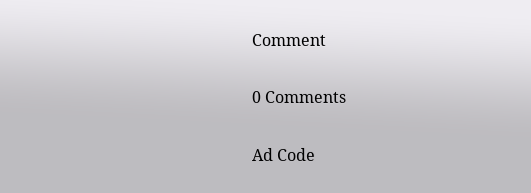Comment

0 Comments

Ad Code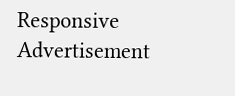Responsive Advertisement